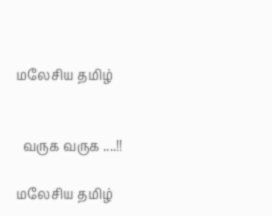மலேசிய தமிழ்


  வருக வருக ....!!

மலேசிய தமிழ்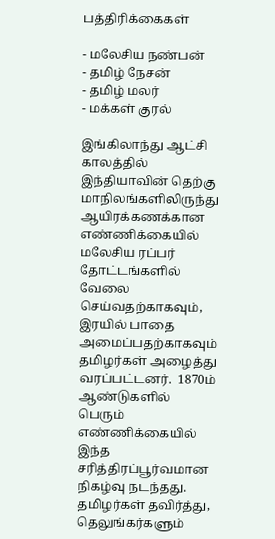பத்திரிக்கைகள்

- மலேசிய நண்பன்
- தமிழ் நேசன்
- தமிழ் மலர்
- மக்கள் குரல்

இங்கிலாந்து ஆட்சி காலத்தில் இந்தியாவின் தெற்கு மாநிலங்களிலிருந்து ஆயிரக்கணக்கான எண்ணிக்கையில் மலேசிய ரப்பர் தோட்டங்களில் வேலை செய்வதற்காகவும், இரயில் பாதை அமைப்பதற்காகவும் தமிழர்கள் அழைத்து வரப்பட்டனர்.  1870ம் ஆண்டுகளில் பெரும் எண்ணிக்கையில் இந்த சரித்திரப்பூர்வமான நிகழ்வு நடந்தது. தமிழர்கள் தவிர்த்து, தெலுங்கர்களும்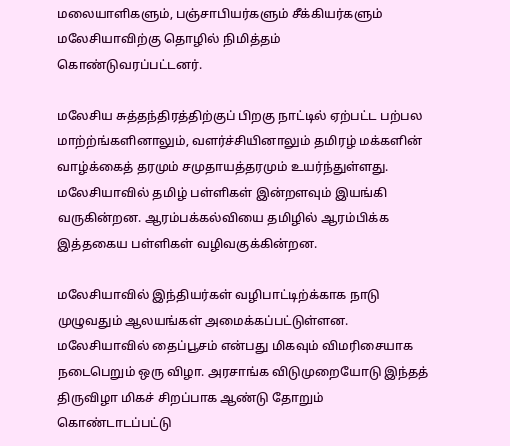மலையாளிகளும், பஞ்சாபியர்களும் சீக்கியர்களும் மலேசியாவிற்கு தொழில் நிமித்தம் கொண்டுவரப்பட்டனர்.

மலேசிய சுத்தந்திரத்திற்குப் பிறகு நாட்டில் ஏற்பட்ட பற்பல மாற்ற்ங்களினாலும், வளர்ச்சியினாலும் தமிரழ் மக்களின் வாழ்க்கைத் தரமும் சமுதாயத்தரமும் உயர்ந்துள்ளது.  மலேசியாவில் தமிழ் பள்ளிகள் இன்றளவும் இயங்கி வருகின்றன. ஆரம்பக்கல்வியை தமிழில் ஆரம்பிக்க இத்தகைய பள்ளிகள் வழிவகுக்கின்றன.

மலேசியாவில் இந்தியர்கள் வழிபாட்டிற்க்காக நாடு முழுவதும் ஆலயங்கள் அமைக்கப்பட்டுள்ளன. மலேசியாவில் தைப்பூசம் என்பது மிகவும் விமரிசையாக நடைபெறும் ஒரு விழா. அரசாங்க விடுமுறையோடு இந்தத் திருவிழா மிகச் சிறப்பாக ஆண்டு தோறும் கொண்டாடப்பட்டு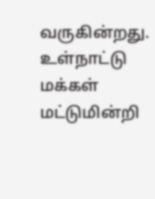வருகின்றது. உள்நாட்டு மக்கள் மட்டுமின்றி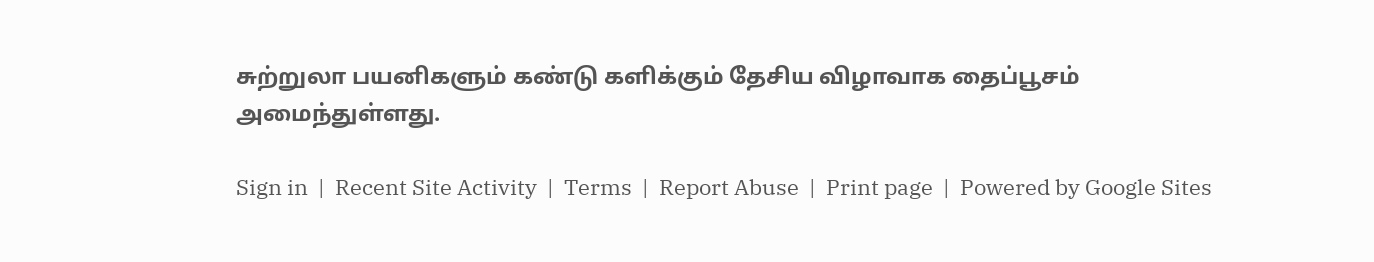சுற்றுலா பயனிகளும் கண்டு களிக்கும் தேசிய விழாவாக தைப்பூசம் அமைந்துள்ளது.

Sign in  |  Recent Site Activity  |  Terms  |  Report Abuse  |  Print page  |  Powered by Google Sites